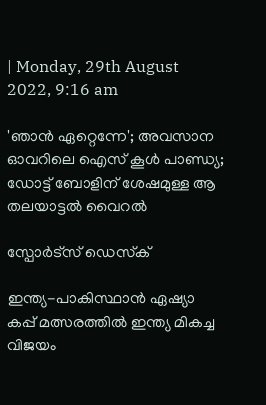| Monday, 29th August 2022, 9:16 am

'ഞാന്‍ ഏറ്റെന്നേ'; അവസാന ഓവറിലെ ഐസ് കൂള്‍ പാണ്ഡ്യ; ഡോട്ട് ബോളിന് ശേഷമുള്ള ആ തലയാട്ടല്‍ വൈറല്‍

സ്പോര്‍ട്സ് ഡെസ്‌ക്

ഇന്ത്യ-പാകിസ്ഥാന്‍ ഏഷ്യാ കപ്പ് മത്സരത്തില്‍ ഇന്ത്യ മികച്ച വിജയം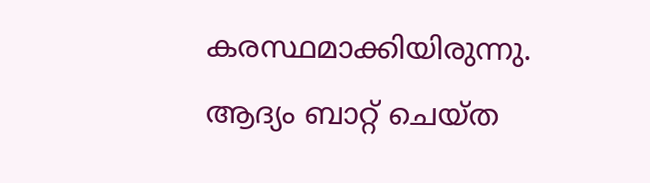കരസ്ഥമാക്കിയിരുന്നു. ആദ്യം ബാറ്റ് ചെയ്ത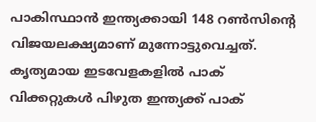പാകിസ്ഥാന്‍ ഇന്ത്യക്കായി 148 റണ്‍സിന്റെ വിജയലക്ഷ്യമാണ് മുന്നോട്ടുവെച്ചത്. കൃത്യമായ ഇടവേളകളില്‍ പാക് വിക്കറ്റുകള്‍ പിഴുത ഇന്ത്യക്ക് പാക്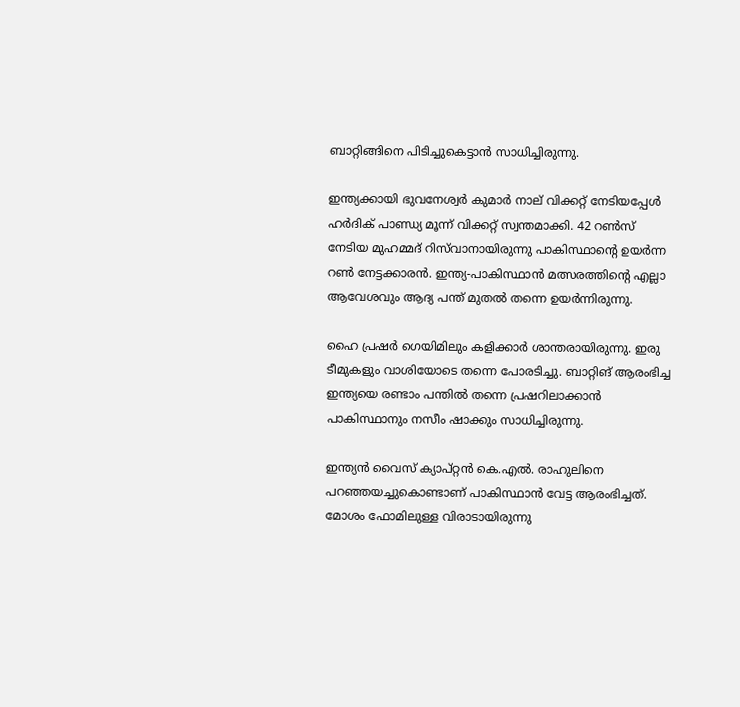ബാറ്റിങ്ങിനെ പിടിച്ചുകെട്ടാന്‍ സാധിച്ചിരുന്നു.

ഇന്ത്യക്കായി ഭുവനേശ്വര്‍ കുമാര്‍ നാല് വിക്കറ്റ് നേടിയപ്പേള്‍ ഹര്‍ദിക് പാണ്ഡ്യ മൂന്ന് വിക്കറ്റ് സ്വന്തമാക്കി. 42 റണ്‍സ് നേടിയ മുഹമ്മദ് റിസ്‌വാനായിരുന്നു പാകിസ്ഥാന്റെ ഉയര്‍ന്ന റണ്‍ നേട്ടക്കാരന്‍. ഇന്ത്യ-പാകിസ്ഥാന്‍ മത്സരത്തിന്റെ എല്ലാ ആവേശവും ആദ്യ പന്ത് മുതല്‍ തന്നെ ഉയര്‍ന്നിരുന്നു.

ഹൈ പ്രഷര്‍ ഗെയിമിലും കളിക്കാര്‍ ശാന്തരായിരുന്നു. ഇരു ടീമുകളും വാശിയോടെ തന്നെ പോരടിച്ചു. ബാറ്റിങ് ആരംഭിച്ച ഇന്ത്യയെ രണ്ടാം പന്തില്‍ തന്നെ പ്രഷറിലാക്കാന്‍ പാകിസ്ഥാനും നസീം ഷാക്കും സാധിച്ചിരുന്നു.

ഇന്ത്യന്‍ വൈസ് ക്യാപ്റ്റന്‍ കെ.എല്‍. രാഹുലിനെ പറഞ്ഞയച്ചുകൊണ്ടാണ് പാകിസ്ഥാന്‍ വേട്ട ആരംഭിച്ചത്. മോശം ഫോമിലുള്ള വിരാടായിരുന്നു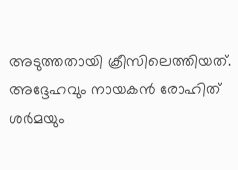അടുത്തതായി ക്രീസിലെത്തിയത്. അദ്ദേഹവും നായകന്‍ രോഹിത് ശര്‍മയും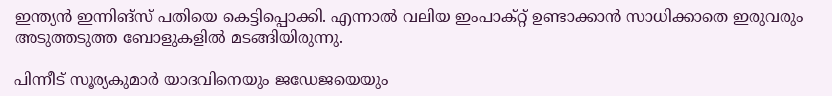ഇന്ത്യന്‍ ഇന്നിങ്‌സ് പതിയെ കെട്ടിപ്പൊക്കി. എന്നാല്‍ വലിയ ഇംപാക്റ്റ് ഉണ്ടാക്കാന്‍ സാധിക്കാതെ ഇരുവരും അടുത്തടുത്ത ബോളുകളില്‍ മടങ്ങിയിരുന്നു.

പിന്നീട് സൂര്യകുമാര്‍ യാദവിനെയും ജഡേജയെയും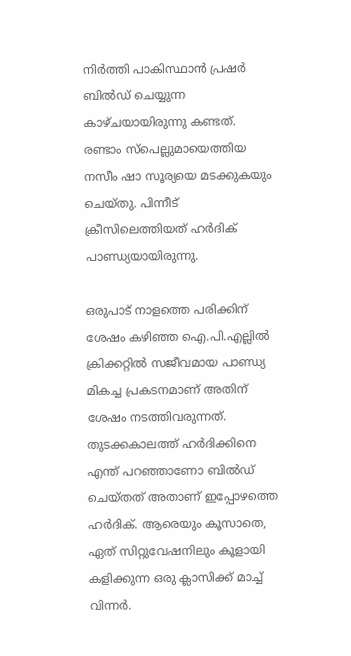നിര്‍ത്തി പാകിസ്ഥാന്‍ പ്രഷര്‍ ബില്‍ഡ് ചെയ്യുന്ന കാഴ്ചയായിരുന്നു കണ്ടത്. രണ്ടാം സ്‌പെല്ലുമായെത്തിയ നസീം ഷാ സൂര്യയെ മടക്കുകയും ചെയ്തു. പിന്നീട് ക്രീസിലെത്തിയത് ഹര്‍ദിക് പാണ്ഡ്യയായിരുന്നു.

ഒരുപാട് നാളത്തെ പരിക്കിന് ശേഷം കഴിഞ്ഞ ഐ.പി.എല്ലില്‍ ക്രിക്കറ്റില്‍ സജീവമായ പാണ്ഡ്യ മികച്ച പ്രകടനമാണ് അതിന് ശേഷം നടത്തിവരുന്നത്. തുടക്കകാലത്ത് ഹര്‍ദിക്കിനെ എന്ത് പറഞ്ഞാണോ ബില്‍ഡ് ചെയ്തത് അതാണ് ഇപ്പോഴത്തെ ഹര്‍ദിക്. ആരെയും കൂസാതെ, ഏത് സിറ്റുവേഷനിലും കൂളായി കളിക്കുന്ന ഒരു ക്ലാസിക്ക് മാച്ച് വിന്നര്‍.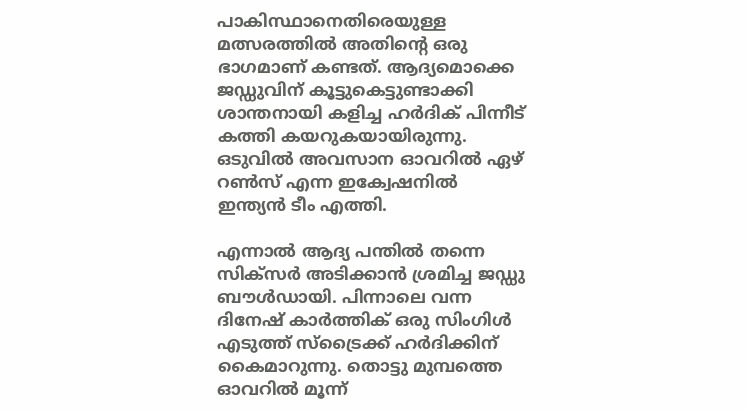പാകിസ്ഥാനെതിരെയുള്ള മത്സരത്തില്‍ അതിന്റെ ഒരു ഭാഗമാണ് കണ്ടത്. ആദ്യമൊക്കെ ജഡ്ഡുവിന് കൂട്ടുകെട്ടുണ്ടാക്കി ശാന്തനായി കളിച്ച ഹര്‍ദിക് പിന്നീട് കത്തി കയറുകയായിരുന്നു. ഒടുവില്‍ അവസാന ഓവറില്‍ ഏഴ് റണ്‍സ് എന്ന ഇക്വേഷനില്‍ ഇന്ത്യന്‍ ടീം എത്തി.

എന്നാല്‍ ആദ്യ പന്തില്‍ തന്നെ സിക്‌സര്‍ അടിക്കാന്‍ ശ്രമിച്ച ജഡ്ഡു ബൗള്‍ഡായി. പിന്നാലെ വന്ന ദിനേഷ് കാര്‍ത്തിക് ഒരു സിംഗിള്‍ എടുത്ത് സ്‌ട്രൈക്ക് ഹര്‍ദിക്കിന് കൈമാറുന്നു. തൊട്ടു മുമ്പത്തെ ഓവറില്‍ മൂന്ന്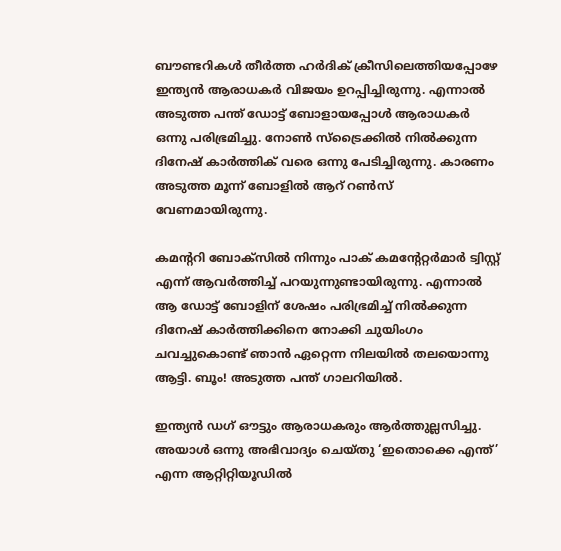ബൗണ്ടറികള്‍ തീര്‍ത്ത ഹര്‍ദിക് ക്രീസിലെത്തിയപ്പോഴേ ഇന്ത്യന്‍ ആരാധകര്‍ വിജയം ഉറപ്പിച്ചിരുന്നു. എന്നാല്‍ അടുത്ത പന്ത് ഡോട്ട് ബോളായപ്പോള്‍ ആരാധകര്‍ ഒന്നു പരിഭ്രമിച്ചു. നോണ്‍ സ്‌ട്രൈക്കില്‍ നില്‍ക്കുന്ന ദിനേഷ് കാര്‍ത്തിക് വരെ ഒന്നു പേടിച്ചിരുന്നു. കാരണം അടുത്ത മൂന്ന് ബോളില്‍ ആറ് റണ്‍സ് വേണമായിരുന്നു.

കമന്ററി ബോക്‌സില്‍ നിന്നും പാക് കമന്റേറ്റര്‍മാര്‍ ട്വിസ്റ്റ് എന്ന് ആവര്‍ത്തിച്ച് പറയുന്നുണ്ടായിരുന്നു. എന്നാല്‍ ആ ഡോട്ട് ബോളിന് ശേഷം പരിഭ്രമിച്ച് നില്‍ക്കുന്ന ദിനേഷ് കാര്‍ത്തിക്കിനെ നോക്കി ചുയിംഗം ചവച്ചുകൊണ്ട് ഞാന്‍ ഏറ്റെന്ന നിലയില്‍ തലയൊന്നു ആട്ടി. ബൂം! അടുത്ത പന്ത് ഗാലറിയില്‍.

ഇന്ത്യന്‍ ഡഗ് ഔട്ടും ആരാധകരും ആര്‍ത്തുല്ലസിച്ചു. അയാള്‍ ഒന്നു അഭിവാദ്യം ചെയ്തു ‘ഇതൊക്കെ എന്ത്’ എന്ന ആറ്റിറ്റിയൂഡില്‍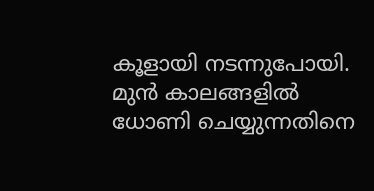കൂളായി നടന്നുപോയി. മുന്‍ കാലങ്ങളില്‍ ധോണി ചെയ്യുന്നതിനെ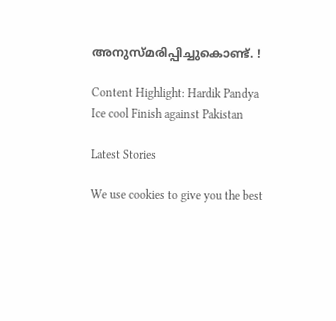അനുസ്മരിപ്പിച്ചുകൊണ്ട്. !

Content Highlight: Hardik Pandya Ice cool Finish against Pakistan

Latest Stories

We use cookies to give you the best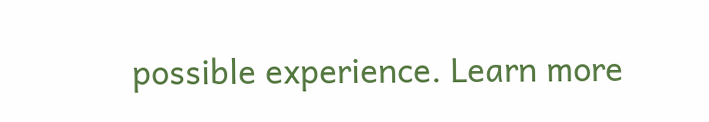possible experience. Learn more